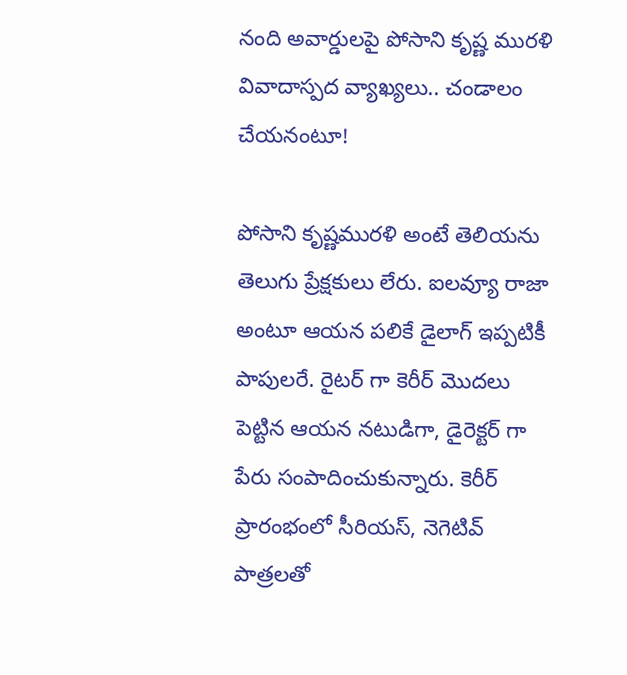నంది అవార్డులపై పోసాని కృష్ణ మురళి వివాదాస్పద వ్యాఖ్యలు.. చండాలం చేయనంటూ!

పోసాని కృష్ణమురళి అంటే తెలియను తెలుగు ప్రేక్షకులు లేరు. ఐలవ్యూ రాజా అంటూ ఆయన పలికే డైలాగ్ ఇప్పటికీ పాపులరే. రైటర్ గా కెరీర్ మొదలు పెట్టిన ఆయన నటుడిగా, డైరెక్టర్ గా పేరు సంపాదించుకున్నారు. కెరీర్ ప్రారంభంలో సీరియస్, నెగెటివ్ పాత్రలతో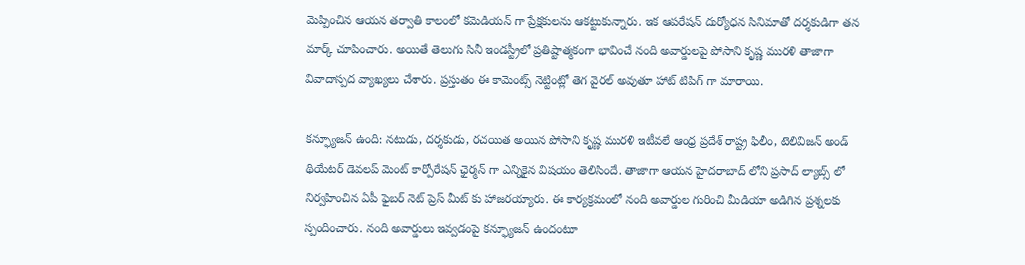మెప్పించిన ఆయన తర్వాతి కాలంలో కమెడియన్ గా ప్రేక్షకులను ఆకట్టుకున్నారు. ఇక ఆపరేషన్ దుర్యోధన సినిమాతో దర్శకుడిగా తన మార్క్ చూపించారు. అయితే తెలుగు సినీ ఇండస్ట్రీలో ప్రతిష్టాత్మకంగా భావించే నంది అవార్డులపై పోసాని కృష్ణ మురళి తాజాగా వివాదాస్పద వ్యాఖ్యలు చేశారు. ప్రస్తుతం ఈ కామెంట్స్ నెట్టింట్లో తెగ వైరల్ అవుతూ హాట్ టిపిగ్ గా మారాయి.

కన్ఫ్యూజన్ ఉంది: నటుడు, దర్శకుడు, రచయిత అయిన పోసాని కృష్ణ మురళి ఇటీవలే ఆంధ్ర ప్రదేశ్ రాష్ట్ర ఫిలీం, టెలివిజన్ అండ్ థియేటర్ డెవలప్ మెంట్ కార్పోరేషన్ ఛైర్మన్ గా ఎన్నికైన విషయం తెలిసిందే. తాజాగా ఆయన హైదరాబాద్ లోని ప్రసాద్ ల్యాబ్స్ లో నిర్వహించిన ఏపీ ఫైబర్ నెట్ ప్రెస్ మీట్ కు హాజరయ్యారు. ఈ కార్యక్రమంలో నంది అవార్డుల గురించి మీడియా అడిగిన ప్రశ్నలకు స్పందించారు. నంది అవార్డులు ఇవ్వడంపై కన్ఫ్యూజన్ ఉందంటూ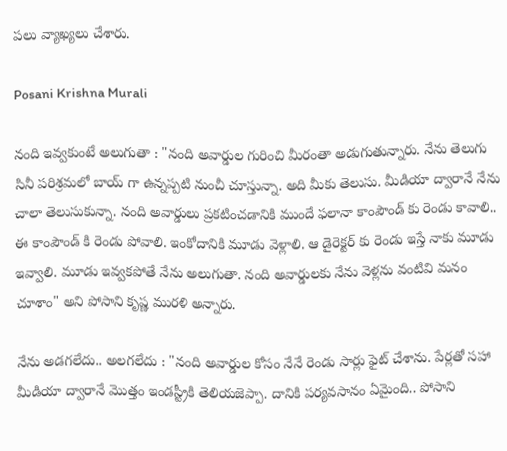పలు వ్యాఖ్యలు చేశారు.

Posani Krishna Murali

నంది ఇవ్వకుంటే అలుగుతా : "నంది అవార్డుల గురించి మీరంతా అడుగుతున్నారు. నేను తెలుగు సినీ పరిశ్రమలో బాయ్ గా ఉన్నప్పటి నుంచీ చూస్తున్నా. అది మీకు తెలుసు. మీడియా ద్వారానే నేను చాలా తెలుసుకున్నా. నంది అవార్డులు ప్రకటించడానికి ముందే ఫలానా కాంపౌండ్ కు రెండు కావాలి.. ఈ కాంపౌండ్ కి రెండు పోవాలి. ఇంకోదానికి మూడు వెళ్లాలి. ఆ డైరెక్టర్ కు రెండు ఇస్తే నాకు మూడు ఇవ్వాలి. మూడు ఇవ్వకపోతే నేను అలుగుతా. నంది అవార్డులకు నేను వెళ్లను వంటివి మనం చూశాం" అని పోసాని కృష్ణ మురళి అన్నారు.

నేను అడగలేదు.. అలగలేదు : "నంది అవార్డుల కోసం నేనే రెండు సార్లు ఫైట్ చేశాను. పేర్లతో సహా మీడియా ద్వారానే మొత్తం ఇండస్ట్రీకి తెలియజెప్పా. దానికి పర్యవసానం ఏమైంది.. పోసాని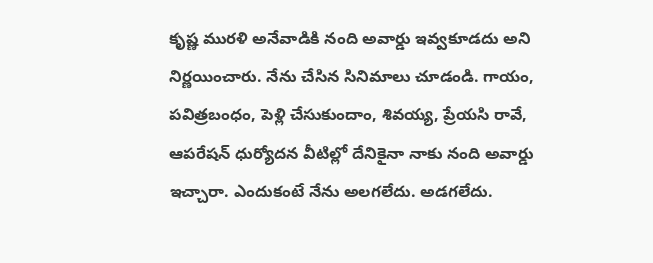కృష్ణ మురళి అనేవాడికి నంది అవార్డు ఇవ్వకూడదు అని నిర్ణయించారు. నేను చేసిన సినిమాలు చూడండి. గాయం, పవిత్రబంధం, పెళ్లి చేసుకుందాం, శివయ్య, ప్రేయసి రావే, ఆపరేషన్ ధుర్యోదన వీటిల్లో దేనికైనా నాకు నంది అవార్డు ఇచ్చారా. ఎందుకంటే నేను అలగలేదు. అడగలేదు.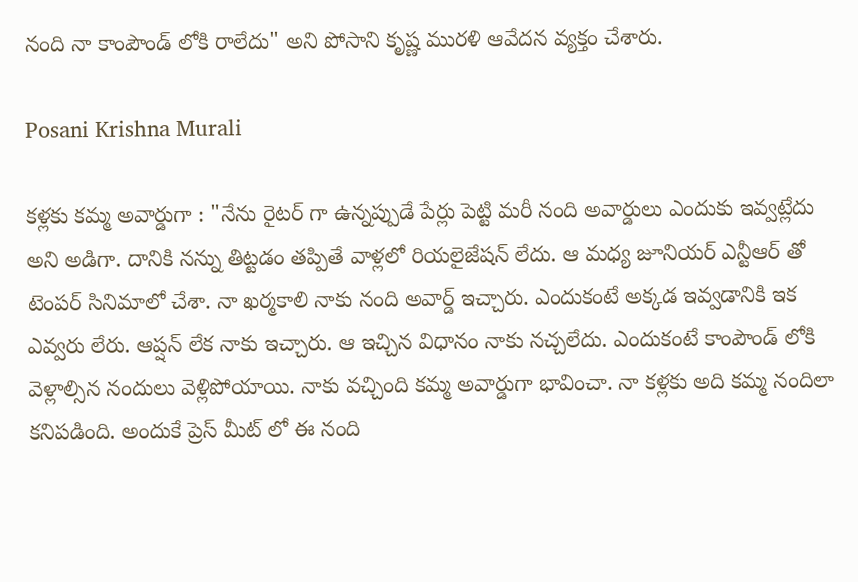నంది నా కాంపౌండ్ లోకి రాలేదు" అని పోసాని కృష్ణ మురళి ఆవేదన వ్యక్తం చేశారు.

Posani Krishna Murali

కళ్లకు కమ్మ అవార్డుగా : "నేను రైటర్ గా ఉన్నప్పుడే పేర్లు పెట్టి మరీ నంది అవార్డులు ఎందుకు ఇవ్వట్లేదు అని అడిగా. దానికి నన్ను తిట్టడం తప్పితే వాళ్లలో రియలైజేషన్ లేదు. ఆ మధ్య జూనియర్ ఎన్టీఆర్ తో టెంపర్ సినిమాలో చేశా. నా ఖర్మకాలి నాకు నంది అవార్డ్ ఇచ్చారు. ఎందుకంటే అక్కడ ఇవ్వడానికి ఇక ఎవ్వరు లేరు. ఆప్షన్ లేక నాకు ఇచ్చారు. ఆ ఇచ్చిన విధానం నాకు నచ్చలేదు. ఎందుకంటే కాంపౌండ్ లోకి వెళ్లాల్సిన నందులు వెళ్లిపోయాయి. నాకు వచ్చింది కమ్మ అవార్డుగా భావించా. నా కళ్లకు అది కమ్మ నందిలా కనిపడింది. అందుకే ప్రెస్ మీట్ లో ఈ నంది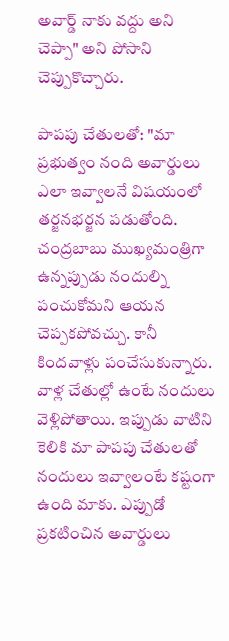అవార్డ్ నాకు వద్దు అని చెప్పా" అని పోసాని చెప్పుకొచ్చారు.

పాపపు చేతులతో: "మా ప్రభుత్వం నంది అవార్డులు ఎలా ఇవ్వాలనే విషయంలో తర్జనభర్జన పడుతోంది. చంద్రబాబు ముఖ్యమంత్రిగా ఉన్నప్పుడు నందుల్ని పంచుకోమని ఆయన చెప్పకపోవచ్చు. కానీ కిందవాళ్లు పంచేసుకున్నారు. వాళ్ల చేతుల్లో ఉంటే నందులు వెళ్లిపోతాయి. ఇప్పుడు వాటిని కెలికి మా పాపపు చేతులతో నందులు ఇవ్వాలంటే కష్టంగా ఉంది మాకు. ఎప్పుడో ప్రకటించిన అవార్డులు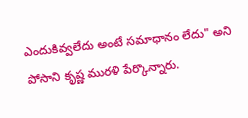ఎందుకివ్వలేదు అంటే సమాధానం లేదు" అని పోసాని కృష్ణ మురళి పేర్కొన్నారు.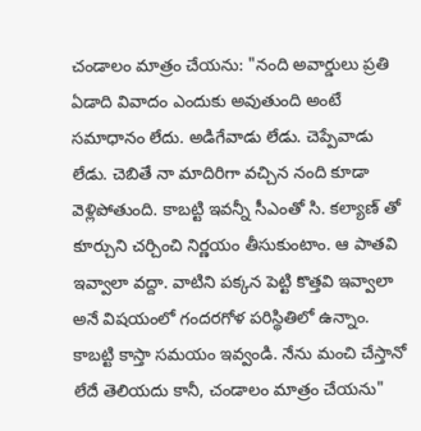చండాలం మాత్రం చేయను: "నంది అవార్డులు ప్రతి ఏడాది వివాదం ఎందుకు అవుతుంది అంటే సమాధానం లేదు. అడిగేవాడు లేడు. చెప్పేవాడు లేడు. చెబితే నా మాదిరిగా వచ్చిన నంది కూడా వెళ్లిపోతుంది. కాబట్టి ఇవన్నీ సీఎంతో సి. కల్యాణ్ తో కూర్చుని చర్చించి నిర్ణయం తీసుకుంటాం. ఆ పాతవి ఇవ్వాలా వద్దా. వాటిని పక్కన పెట్టి కొత్తవి ఇవ్వాలా అనే విషయంలో గందరగోళ పరిస్థితిలో ఉన్నాం. కాబట్టి కాస్తా సమయం ఇవ్వండి. నేను మంచి చేస్తానో లేదే తెలియదు కానీ, చండాలం మాత్రం చేయను"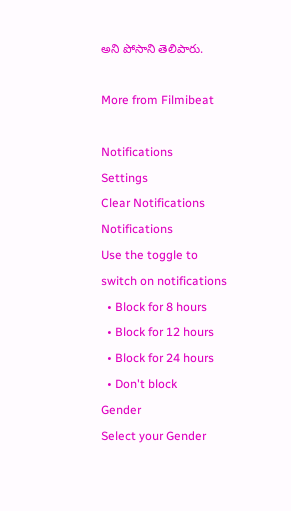అని పోసాని తెలిపారు.

More from Filmibeat

Notifications
Settings
Clear Notifications
Notifications
Use the toggle to switch on notifications
  • Block for 8 hours
  • Block for 12 hours
  • Block for 24 hours
  • Don't block
Gender
Select your Gender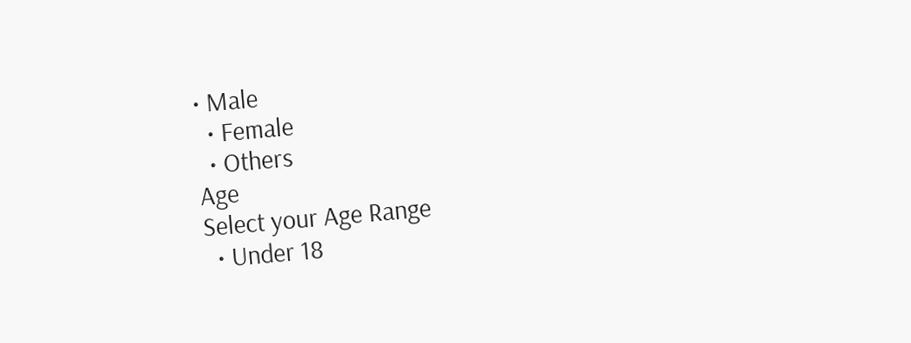• Male
  • Female
  • Others
Age
Select your Age Range
  • Under 18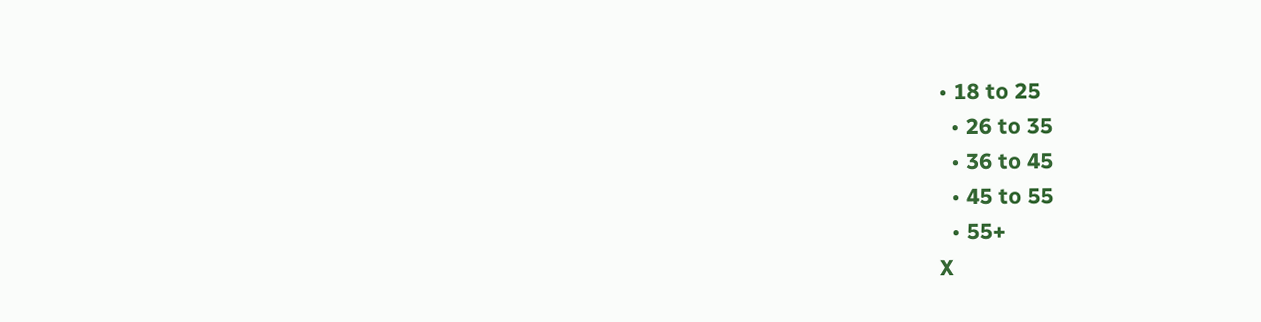• 18 to 25
  • 26 to 35
  • 36 to 45
  • 45 to 55
  • 55+
X